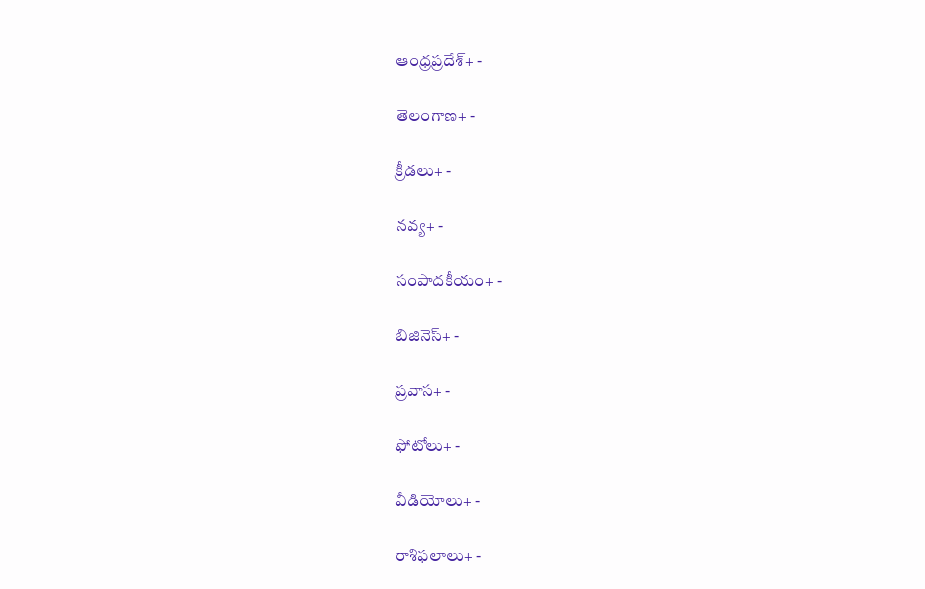ఆంధ్రప్రదేశ్+ -

తెలంగాణ+ -

క్రీడలు+ -

నవ్య+ -

సంపాదకీయం+ -

బిజినెస్+ -

ప్రవాస+ -

ఫోటోలు+ -

వీడియోలు+ -

రాశిఫలాలు+ -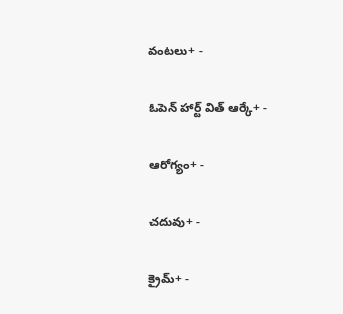వంటలు+ -

ఓపెన్ హార్ట్ విత్ ఆర్కే+ -

ఆరోగ్యం+ -

చదువు+ -

క్రైమ్+ -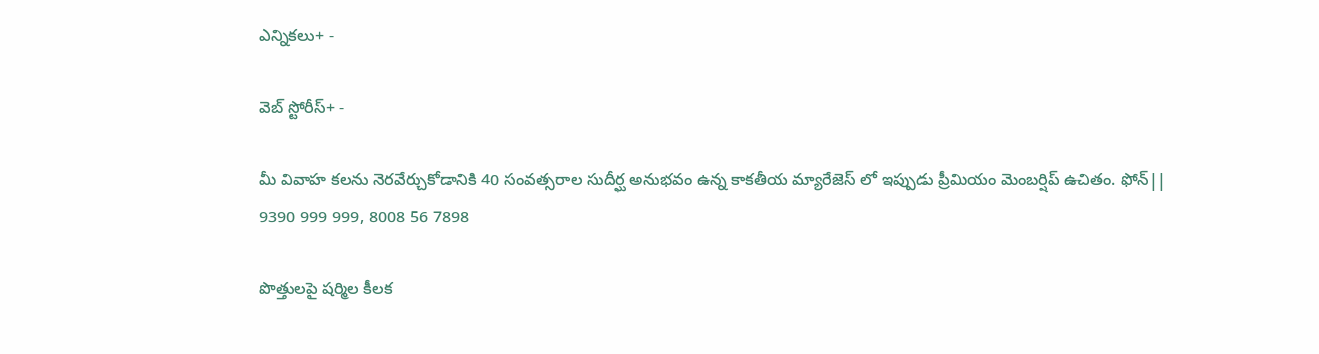ఎన్నికలు+ -

వెబ్ స్టోరీస్+ -

మీ వివాహ కలను నెరవేర్చుకోడానికి 40 సంవత్సరాల సుదీర్ఘ అనుభవం ఉన్న కాకతీయ మ్యారేజెస్ లో ఇప్పుడు ప్రీమియం మెంబర్షిప్ ఉచితం. ఫోన్|| 9390 999 999, 8008 56 7898

పొత్తులపై షర్మిల కీలక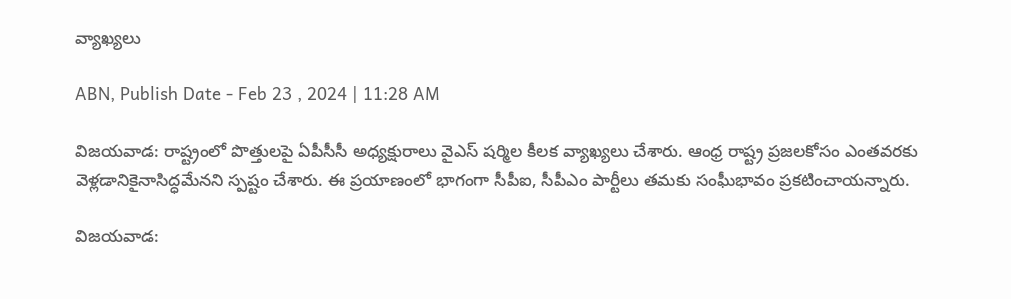వ్యాఖ్యలు

ABN, Publish Date - Feb 23 , 2024 | 11:28 AM

విజయవాడ: రాష్ట్రంలో పొత్తులపై ఏపీసీసీ అధ్యక్షురాలు వైఎస్ షర్మిల కీలక వ్యాఖ్యలు చేశారు. ఆంధ్ర రాష్ట్ర ప్రజలకోసం ఎంతవరకు వెళ్లడానికైనాసిద్ధమేనని స్పష్టం చేశారు. ఈ ప్రయాణంలో భాగంగా సీపీఐ, సీపీఎం పార్టీలు తమకు సంఘీభావం ప్రకటించాయన్నారు.

విజయవాడ: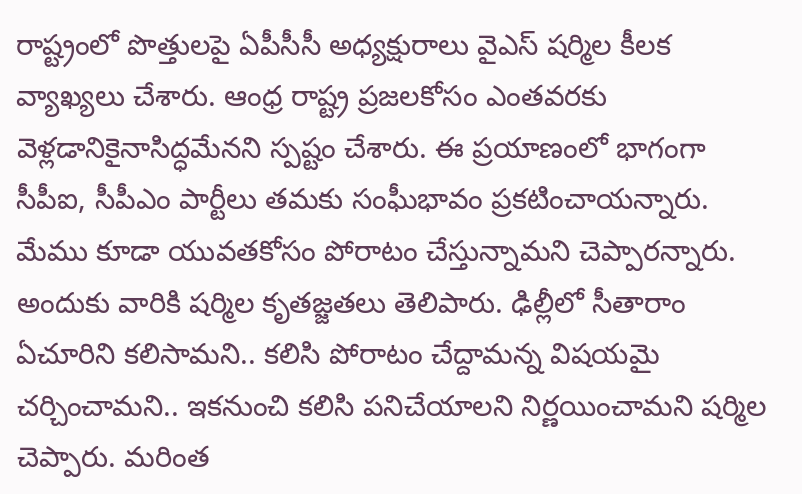రాష్ట్రంలో పొత్తులపై ఏపీసీసీ అధ్యక్షురాలు వైఎస్ షర్మిల కీలక వ్యాఖ్యలు చేశారు. ఆంధ్ర రాష్ట్ర ప్రజలకోసం ఎంతవరకు వెళ్లడానికైనాసిద్ధమేనని స్పష్టం చేశారు. ఈ ప్రయాణంలో భాగంగా సీపీఐ, సీపీఎం పార్టీలు తమకు సంఘీభావం ప్రకటించాయన్నారు. మేము కూడా యువతకోసం పోరాటం చేస్తున్నామని చెప్పారన్నారు. అందుకు వారికి షర్మిల కృతజ్జతలు తెలిపారు. ఢిల్లీలో సీతారాం ఏచూరిని కలిసామని.. కలిసి పోరాటం చేద్దామన్న విషయమై చర్చించామని.. ఇకనుంచి కలిసి పనిచేయాలని నిర్ణయించామని షర్మిల చెప్పారు. మరింత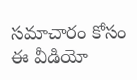సమాచారం కోసం ఈ వీడియో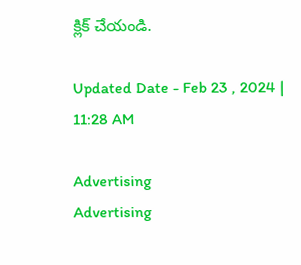క్లిక్ చేయండి.

Updated Date - Feb 23 , 2024 | 11:28 AM

Advertising
Advertising